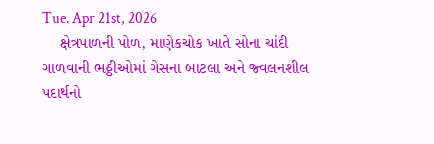Tue. Apr 21st, 2026
    ક્ષેત્રપાળની પોળ, માણેકચોક ખાતે સોના ચાંદી ગાળવાની ભઠ્ઠીઓમાં ગેસના બાટલા અને જ્વલનશીલ પદાર્થનો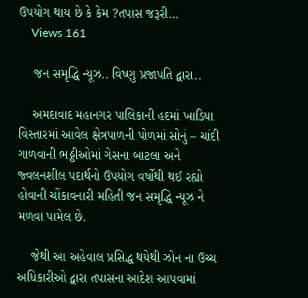ઉપયોગ થાય છે કે કેમ ?તપાસ જરૂરી…
    Views 161

    જન સમૃદ્ધિ ન્યૂઝ.. વિષ્ણુ પ્રજાપતિ દ્વારા..

    અમદાવાદ મહાનગર પાલિકાની હદમાં ખાડિયા વિસ્તારમાં આવેલ ક્ષેત્રપાળની પોળમાં સોનું – ચાંદી ગાળવાની ભઠ્ઠીઓમાં ગેસના બાટલા અને જ્વલનશીલ પદાર્થનો ઉપયોગ વર્ષોથી થઈ રહ્યો હોવાની ચોંકાવનારી મહિતી જન સમૃદ્ધિ ન્યૂઝ ને મળવા પામેલ છે.

    જેથી આ અહેવાલ પ્રસિદ્ધ થયેથી ઝોન ના ઉચ્ચ અધિકારીઓ દ્વારા તપાસના આદેશ આપવામાં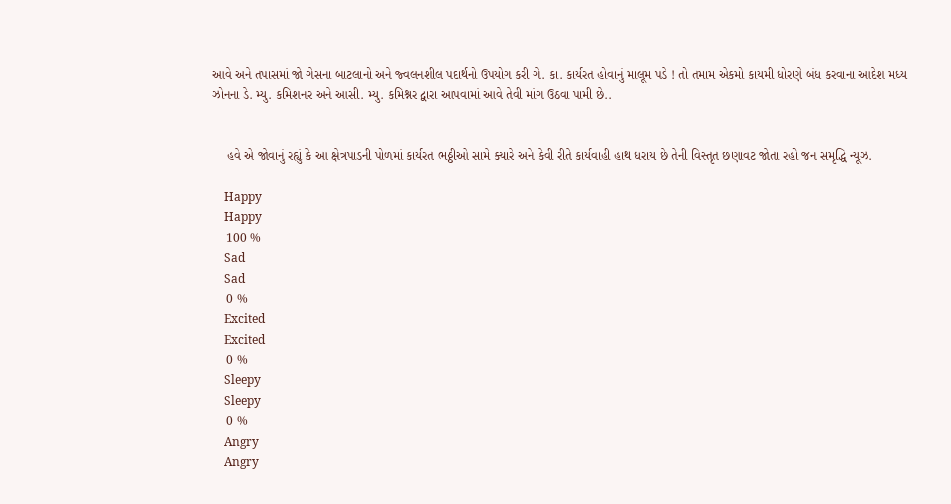આવે અને તપાસમાં જો ગેસના બાટલાનો અને જ્વલનશીલ પદાર્થનો ઉપયોગ કરી ગે. કા. કાર્યરત હોવાનું માલૂમ પડે ! તો તમામ એકમો કાયમી ધોરણે બંધ કરવાના આદેશ મધ્ય ઝોનના ડે. મ્યુ. કમિશનર અને આસી. મ્યુ. કમિશ્નર દ્વારા આપવામાં આવે તેવી માંગ ઉઠવા પામી છે..


    હવે એ જોવાનું રહ્યું કે આ ક્ષેત્રપાડની પોળમાં કાર્યરત ભઠ્ઠીઓ સામે ક્યારે અને કેવી રીતે કાર્યવાહી હાથ ધરાય છે તેની વિસ્તૃત છણાવટ જોતા રહો જન સમૃદ્ધિ ન્યૂઝ.

    Happy
    Happy
    100 %
    Sad
    Sad
    0 %
    Excited
    Excited
    0 %
    Sleepy
    Sleepy
    0 %
    Angry
    Angry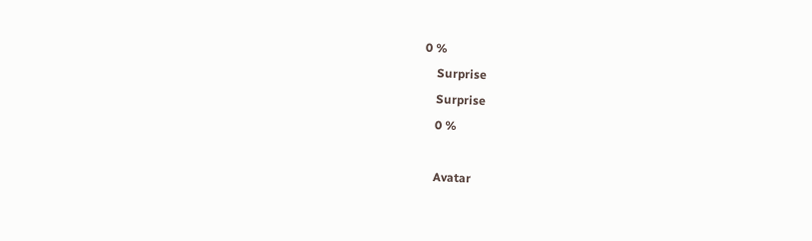0 %
    Surprise
    Surprise
    0 %

    Avatar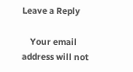Leave a Reply

    Your email address will not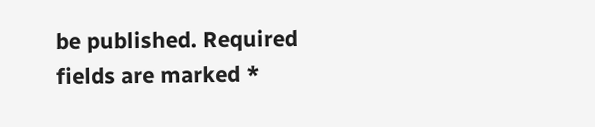be published. Required fields are marked *